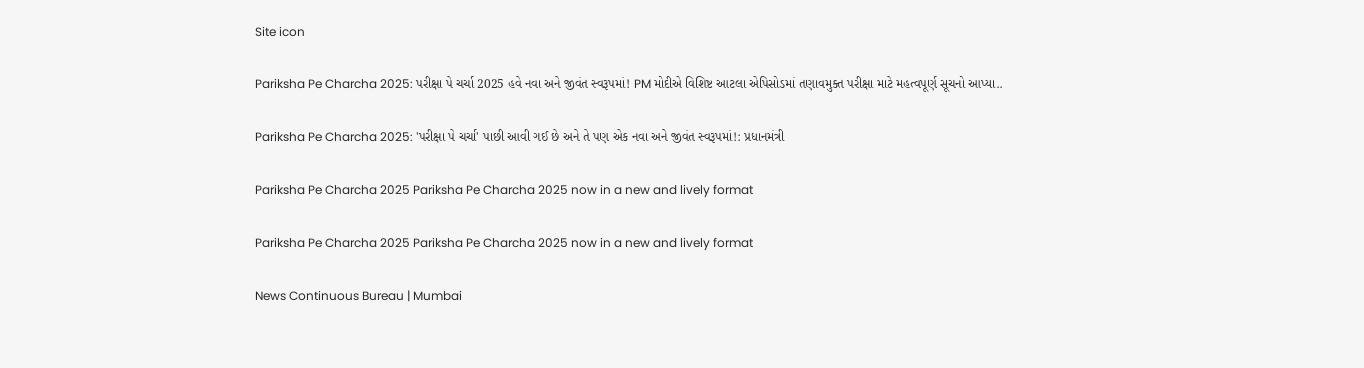Site icon

Pariksha Pe Charcha 2025: પરીક્ષા પે ચર્ચા 2025 હવે નવા અને જીવંત સ્વરૂપમાં! PM મોદીએ વિશિષ્ટ આટલા એપિસોડમાં તણાવમુક્ત પરીક્ષા માટે મહત્વપૂર્ણ સૂચનો આપ્યા..

Pariksha Pe Charcha 2025: 'પરીક્ષા પે ચર્ચા' પાછી આવી ગઈ છે અને તે પણ એક નવા અને જીવંત સ્વરૂપમાં!: પ્રધાનમંત્રી

Pariksha Pe Charcha 2025 Pariksha Pe Charcha 2025 now in a new and lively format

Pariksha Pe Charcha 2025 Pariksha Pe Charcha 2025 now in a new and lively format

News Continuous Bureau | Mumbai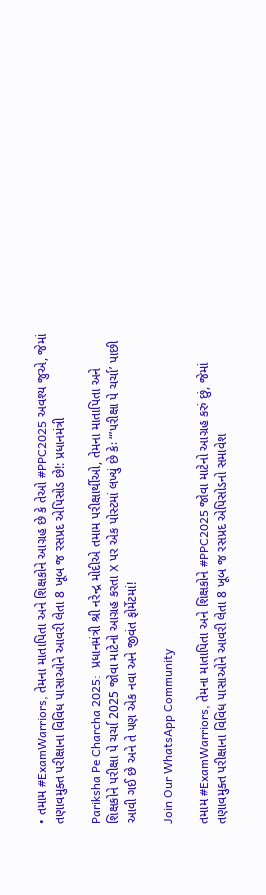• તમામ #ExamWarriors, તેમના માતાપિતા અને શિક્ષકોને આગ્રહ છે કે તેઓ #PPC2025 અવશ્ય જુએ, જેમાં તણાવમુક્ત પરીક્ષાના વિવિધ પાસાઓને આવરી લેતા 8 ખૂબ જ રસપ્રદ એપિસોડ છે!: પ્રધાનમંત્રી

Pariksha Pe Charcha 2025:  પ્રધાનમંત્રી શ્રી નરેન્દ્ર મોદીએ તમામ પરીક્ષાર્થીઓ, તેમના માતાપિતા અને શિક્ષકોને પરીક્ષા પે ચર્ચા 2025 જોવા માટેનો આગ્રહ કરતા X પર એક પોસ્ટમાં લખ્યું છે કેઃ “’પરીક્ષા પે ચર્ચા’ પાછી આવી ગઈ છે અને તે પણ એક નવા અને જીવંત ફોર્મેટમાં!

Join Our WhatsApp Community

તમામ #ExamWarriors, તેમના માતાપિતા અને શિક્ષકોને #PPC2025 જોવા માટેનો આગ્રહ કરું છું, જેમાં તણાવમુક્ત પરીક્ષાના વિવિધ પાસાઓને આવરી લેતા 8 ખૂબ જ રસપ્રદ એપિસોડનો સમાવેશ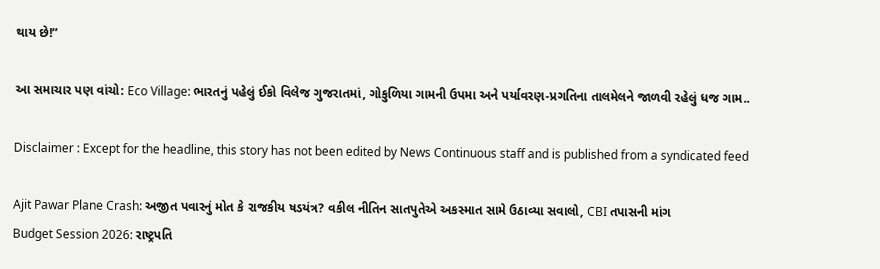થાય છે!”

આ સમાચાર પણ વાંચો: Eco Village: ભારતનું પહેલું ઈકો વિલેજ ગુજરાતમાં, ગોકુળિયા ગામની ઉપમા અને પર્યાવરણ-પ્રગતિના તાલમેલને જાળવી રહેલું ધજ ગામ..

Disclaimer : Except for the headline, this story has not been edited by News Continuous staff and is published from a syndicated feed

Ajit Pawar Plane Crash: અજીત પવારનું મોત કે રાજકીય ષડયંત્ર? વકીલ નીતિન સાતપુતેએ અકસ્માત સામે ઉઠાવ્યા સવાલો, CBI તપાસની માંગ
Budget Session 2026: રાષ્ટ્રપતિ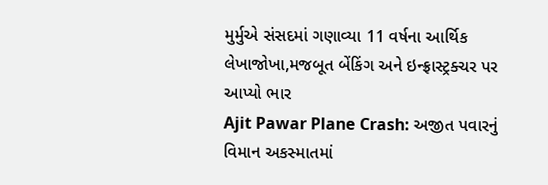મુર્મુએ સંસદમાં ગણાવ્યા 11 વર્ષના આર્થિક લેખાજોખા,મજબૂત બેંકિંગ અને ઇન્ફ્રાસ્ટ્રક્ચર પર આપ્યો ભાર
Ajit Pawar Plane Crash: અજીત પવારનું વિમાન અકસ્માતમાં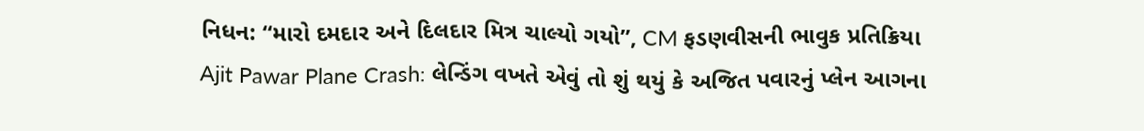નિધન: “મારો દમદાર અને દિલદાર મિત્ર ચાલ્યો ગયો”, CM ફડણવીસની ભાવુક પ્રતિક્રિયા
Ajit Pawar Plane Crash: લેન્ડિંગ વખતે એવું તો શું થયું કે અજિત પવારનું પ્લેન આગના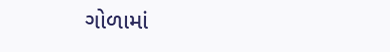ગોળામાં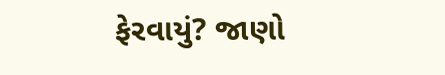ફેરવાયું? જાણો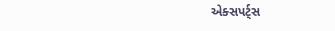એક્સપર્ટ્સ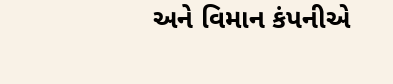અને વિમાન કંપનીએ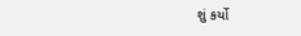શું કર્યો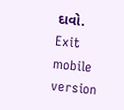દાવો.
Exit mobile version